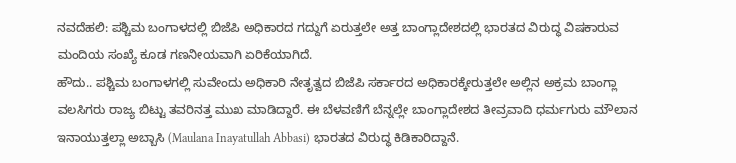ನವದೆಹಲಿ: ಪಶ್ಚಿಮ ಬಂಗಾಳದಲ್ಲಿ ಬಿಜೆಪಿ ಅಧಿಕಾರದ ಗದ್ದುಗೆ ಏರುತ್ತಲೇ ಅತ್ತ ಬಾಂಗ್ಲಾದೇಶದಲ್ಲಿ ಭಾರತದ ವಿರುದ್ಧ ವಿಷಕಾರುವ ಮಂದಿಯ ಸಂಖ್ಯೆ ಕೂಡ ಗಣನೀಯವಾಗಿ ಏರಿಕೆಯಾಗಿದೆ.
ಹೌದು.. ಪಶ್ಚಿಮ ಬಂಗಾಳಗಲ್ಲಿ ಸುವೇಂದು ಅಧಿಕಾರಿ ನೇತೃತ್ವದ ಬಿಜೆಪಿ ಸರ್ಕಾರದ ಅಧಿಕಾರಕ್ಕೇರುತ್ತಲೇ ಅಲ್ಲಿನ ಅಕ್ರಮ ಬಾಂಗ್ಲಾ ವಲಸಿಗರು ರಾಜ್ಯ ಬಿಟ್ಟು ತವರಿನತ್ತ ಮುಖ ಮಾಡಿದ್ದಾರೆ. ಈ ಬೆಳವಣಿಗೆ ಬೆನ್ನಲ್ಲೇ ಬಾಂಗ್ಲಾದೇಶದ ತೀವ್ರವಾದಿ ಧರ್ಮಗುರು ಮೌಲಾನ ಇನಾಯುತ್ತಲ್ಲಾ ಅಬ್ಬಾಸಿ (Maulana Inayatullah Abbasi) ಭಾರತದ ವಿರುದ್ಧ ಕಿಡಿಕಾರಿದ್ದಾನೆ.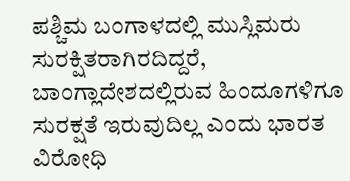ಪಶ್ಚಿಮ ಬಂಗಾಳದಲ್ಲಿ ಮುಸ್ಲಿಮರು ಸುರಕ್ಷಿತರಾಗಿರದಿದ್ದರೆ, ಬಾಂಗ್ಲಾದೇಶದಲ್ಲಿರುವ ಹಿಂದೂಗಳಿಗೂ ಸುರಕ್ಷತೆ ಇರುವುದಿಲ್ಲ ಎಂದು ಭಾರತ ವಿರೋಧಿ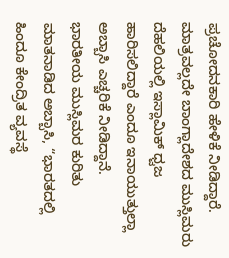ಪ್ರಚೋದನಕಾರಿ ಹೇಳಿಕೆ ನೀಡಿದ್ದಾರೆ. ಮಾತ್ರವಲ್ಲದೇ ಬಾಂಗ್ಲಾದೇಶದ ಮುಸ್ಲಿಮರು ದೆಹಲಿಯಲ್ಲಿ ಇಸ್ಲಾಮಿಕ್ ಧ್ವಜ ಹಾರಿಸಲಿದ್ದಾರೆ ಎಂದೂ ಇನಾಯುತ್ತುಲ್ಲಾ ಅಬ್ಬಾಸಿ ಎಚ್ಚರಿಕೆ ನೀಡಿದ್ದಾನೆ.
ಭಾರತೀಯ ಮುಸ್ಲಿಮರ ಕುರಿತು ಮಾತನಾಡಿದ ಅಬ್ಬಾಸಿ, “ಭಾರತದಲ್ಲಿ ಹಿಂದೂ ಕೇಂದ್ರಿತ ವ್ಯವಸ್ಥೆ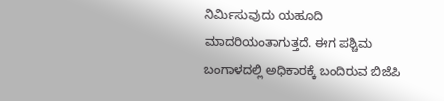ನಿರ್ಮಿಸುವುದು ಯಹೂದಿ ಮಾದರಿಯಂತಾಗುತ್ತದೆ. ಈಗ ಪಶ್ಚಿಮ ಬಂಗಾಳದಲ್ಲಿ ಅಧಿಕಾರಕ್ಕೆ ಬಂದಿರುವ ಬಿಜೆಪಿ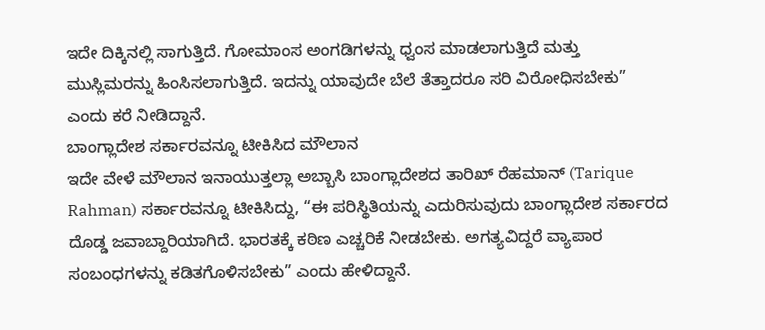ಇದೇ ದಿಕ್ಕಿನಲ್ಲಿ ಸಾಗುತ್ತಿದೆ. ಗೋಮಾಂಸ ಅಂಗಡಿಗಳನ್ನು ಧ್ವಂಸ ಮಾಡಲಾಗುತ್ತಿದೆ ಮತ್ತು ಮುಸ್ಲಿಮರನ್ನು ಹಿಂಸಿಸಲಾಗುತ್ತಿದೆ. ಇದನ್ನು ಯಾವುದೇ ಬೆಲೆ ತೆತ್ತಾದರೂ ಸರಿ ವಿರೋಧಿಸಬೇಕು” ಎಂದು ಕರೆ ನೀಡಿದ್ದಾನೆ.
ಬಾಂಗ್ಲಾದೇಶ ಸರ್ಕಾರವನ್ನೂ ಟೀಕಿಸಿದ ಮೌಲಾನ
ಇದೇ ವೇಳೆ ಮೌಲಾನ ಇನಾಯುತ್ತಲ್ಲಾ ಅಬ್ಬಾಸಿ ಬಾಂಗ್ಲಾದೇಶದ ತಾರಿಖ್ ರೆಹಮಾನ್ (Tarique Rahman) ಸರ್ಕಾರವನ್ನೂ ಟೀಕಿಸಿದ್ದು, “ಈ ಪರಿಸ್ಥಿತಿಯನ್ನು ಎದುರಿಸುವುದು ಬಾಂಗ್ಲಾದೇಶ ಸರ್ಕಾರದ ದೊಡ್ಡ ಜವಾಬ್ದಾರಿಯಾಗಿದೆ. ಭಾರತಕ್ಕೆ ಕಠಿಣ ಎಚ್ಚರಿಕೆ ನೀಡಬೇಕು. ಅಗತ್ಯವಿದ್ದರೆ ವ್ಯಾಪಾರ ಸಂಬಂಧಗಳನ್ನು ಕಡಿತಗೊಳಿಸಬೇಕು” ಎಂದು ಹೇಳಿದ್ದಾನೆ.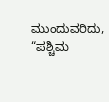ಮುಂದುವರಿದು, “ಪಶ್ಚಿಮ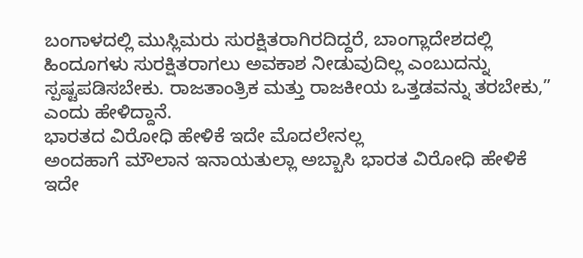ಬಂಗಾಳದಲ್ಲಿ ಮುಸ್ಲಿಮರು ಸುರಕ್ಷಿತರಾಗಿರದಿದ್ದರೆ, ಬಾಂಗ್ಲಾದೇಶದಲ್ಲಿ ಹಿಂದೂಗಳು ಸುರಕ್ಷಿತರಾಗಲು ಅವಕಾಶ ನೀಡುವುದಿಲ್ಲ ಎಂಬುದನ್ನು ಸ್ಪಷ್ಟಪಡಿಸಬೇಕು. ರಾಜತಾಂತ್ರಿಕ ಮತ್ತು ರಾಜಕೀಯ ಒತ್ತಡವನ್ನು ತರಬೇಕು,” ಎಂದು ಹೇಳಿದ್ದಾನೆ.
ಭಾರತದ ವಿರೋಧಿ ಹೇಳಿಕೆ ಇದೇ ಮೊದಲೇನಲ್ಲ
ಅಂದಹಾಗೆ ಮೌಲಾನ ಇನಾಯತುಲ್ಲಾ ಅಬ್ಬಾಸಿ ಭಾರತ ವಿರೋಧಿ ಹೇಳಿಕೆ ಇದೇ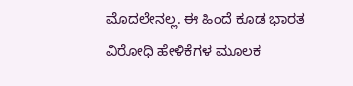ಮೊದಲೇನಲ್ಲ. ಈ ಹಿಂದೆ ಕೂಡ ಭಾರತ ವಿರೋಧಿ ಹೇಳಿಕೆಗಳ ಮೂಲಕ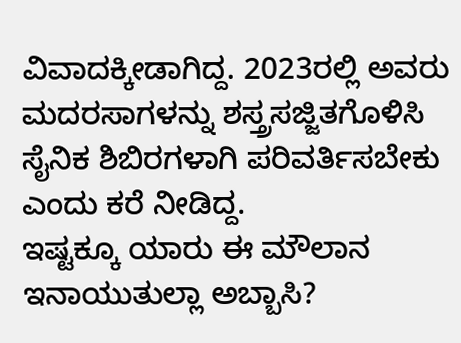ವಿವಾದಕ್ಕೀಡಾಗಿದ್ದ. 2023ರಲ್ಲಿ ಅವರು ಮದರಸಾಗಳನ್ನು ಶಸ್ತ್ರಸಜ್ಜಿತಗೊಳಿಸಿ ಸೈನಿಕ ಶಿಬಿರಗಳಾಗಿ ಪರಿವರ್ತಿಸಬೇಕು ಎಂದು ಕರೆ ನೀಡಿದ್ದ.
ಇಷ್ಟಕ್ಕೂ ಯಾರು ಈ ಮೌಲಾನ ಇನಾಯುತುಲ್ಲಾ ಅಬ್ಬಾಸಿ?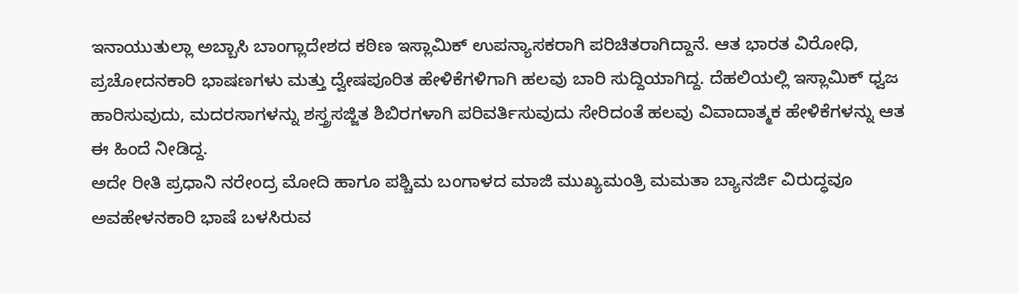ಇನಾಯುತುಲ್ಲಾ ಅಬ್ಬಾಸಿ ಬಾಂಗ್ಲಾದೇಶದ ಕಠಿಣ ಇಸ್ಲಾಮಿಕ್ ಉಪನ್ಯಾಸಕರಾಗಿ ಪರಿಚಿತರಾಗಿದ್ದಾನೆ. ಆತ ಭಾರತ ವಿರೋಧಿ, ಪ್ರಚೋದನಕಾರಿ ಭಾಷಣಗಳು ಮತ್ತು ದ್ವೇಷಪೂರಿತ ಹೇಳಿಕೆಗಳಿಗಾಗಿ ಹಲವು ಬಾರಿ ಸುದ್ದಿಯಾಗಿದ್ದ. ದೆಹಲಿಯಲ್ಲಿ ಇಸ್ಲಾಮಿಕ್ ಧ್ವಜ ಹಾರಿಸುವುದು, ಮದರಸಾಗಳನ್ನು ಶಸ್ತ್ರಸಜ್ಜಿತ ಶಿಬಿರಗಳಾಗಿ ಪರಿವರ್ತಿಸುವುದು ಸೇರಿದಂತೆ ಹಲವು ವಿವಾದಾತ್ಮಕ ಹೇಳಿಕೆಗಳನ್ನು ಆತ ಈ ಹಿಂದೆ ನೀಡಿದ್ದ.
ಅದೇ ರೀತಿ ಪ್ರಧಾನಿ ನರೇಂದ್ರ ಮೋದಿ ಹಾಗೂ ಪಶ್ಚಿಮ ಬಂಗಾಳದ ಮಾಜಿ ಮುಖ್ಯಮಂತ್ರಿ ಮಮತಾ ಬ್ಯಾನರ್ಜಿ ವಿರುದ್ಧವೂ ಅವಹೇಳನಕಾರಿ ಭಾಷೆ ಬಳಸಿರುವ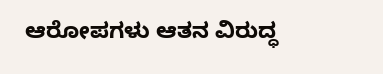ಆರೋಪಗಳು ಆತನ ವಿರುದ್ಧ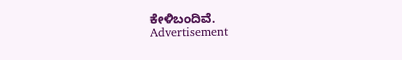ಕೇಳಿಬಂದಿವೆ.
Advertisement